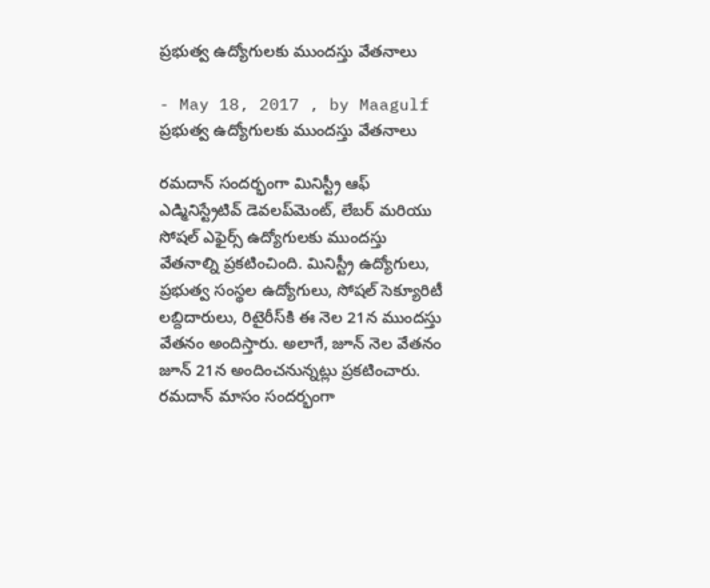ప్రభుత్వ ఉద్యోగులకు ముందస్తు వేతనాలు

- May 18, 2017 , by Maagulf
ప్రభుత్వ ఉద్యోగులకు ముందస్తు వేతనాలు

రమదాన్‌ సందర్భంగా మినిస్ట్రీ ఆఫ్‌ ఎడ్మినిస్ట్రేటివ్‌ డెవలప్‌మెంట్‌, లేబర్‌ మరియు సోషల్‌ ఎఫైర్స్‌ ఉద్యోగులకు ముందస్తు వేతనాల్ని ప్రకటించింది. మినిస్ట్రీ ఉద్యోగులు, ప్రభుత్వ సంస్థల ఉద్యోగులు, సోషల్‌ సెక్యూరిటీ లబ్దిదారులు, రిటైరీస్‌కి ఈ నెల 21న ముందస్తు వేతనం అందిస్తారు. అలాగే, జూన్‌ నెల వేతనం జూన్‌ 21న అందించనున్నట్లు ప్రకటించారు. రమదాన్‌ మాసం సందర్భంగా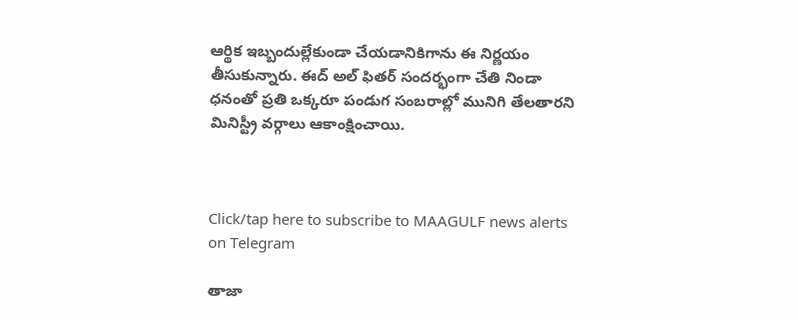ఆర్థిక ఇబ్బందుల్లేకుండా చేయడానికిగాను ఈ నిర్ణయం తీసుకున్నారు. ఈద్‌ అల్‌ ఫితర్‌ సందర్భంగా చేతి నిండా ధనంతో ప్రతి ఒక్కరూ పండుగ సంబరాల్లో మునిగి తేలతారని మినిస్ట్రీ వర్గాలు ఆకాంక్షించాయి.



Click/tap here to subscribe to MAAGULF news alerts on Telegram

తాజా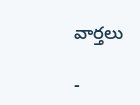వార్తలు

-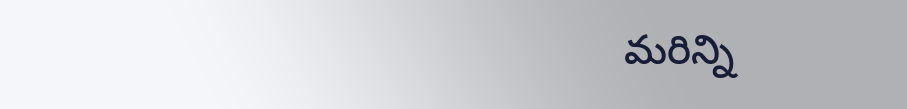మరిన్ని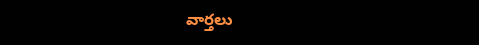వార్తలు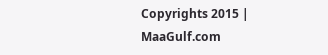Copyrights 2015 | MaaGulf.com